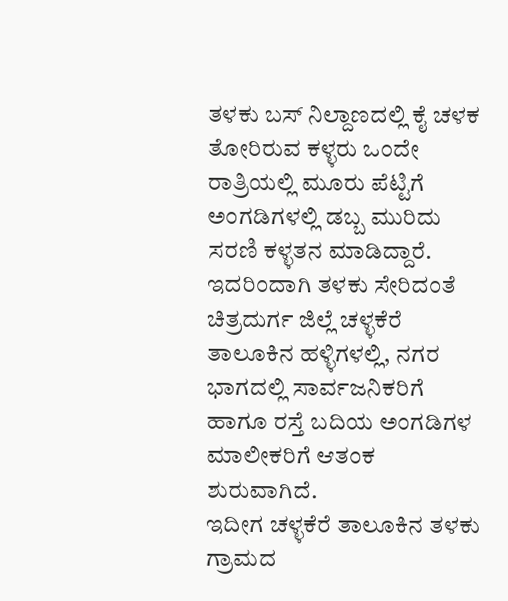ತಳಕು ಬಸ್ ನಿಲ್ದಾಣದಲ್ಲಿ ಕೈ ಚಳಕ ತೋರಿರುವ ಕಳ್ಳರು ಒಂದೇ ರಾತ್ರಿಯಲ್ಲಿ ಮೂರು ಪೆಟ್ಟಿಗೆ ಅಂಗಡಿಗಳಲ್ಲಿ ಡಬ್ಬ ಮುರಿದು ಸರಣಿ ಕಳ್ಳತನ ಮಾಡಿದ್ದಾರೆ. ಇದರಿಂದಾಗಿ ತಳಕು ಸೇರಿದಂತೆ ಚಿತ್ರದುರ್ಗ ಜಿಲ್ಲೆ ಚಳ್ಳಕೆರೆ ತಾಲೂಕಿನ ಹಳ್ಳಿಗಳಲ್ಲಿ, ನಗರ ಭಾಗದಲ್ಲಿ ಸಾರ್ವಜನಿಕರಿಗೆ ಹಾಗೂ ರಸ್ತೆ ಬದಿಯ ಅಂಗಡಿಗಳ ಮಾಲೀಕರಿಗೆ ಆತಂಕ ಶುರುವಾಗಿದೆ.
ಇದೀಗ ಚಳ್ಳಕೆರೆ ತಾಲೂಕಿನ ತಳಕು ಗ್ರಾಮದ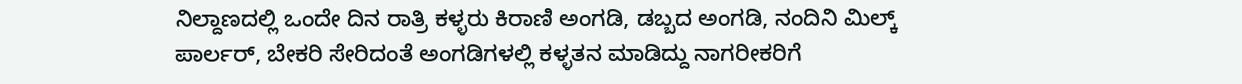ನಿಲ್ದಾಣದಲ್ಲಿ ಒಂದೇ ದಿನ ರಾತ್ರಿ ಕಳ್ಳರು ಕಿರಾಣಿ ಅಂಗಡಿ, ಡಬ್ಬದ ಅಂಗಡಿ, ನಂದಿನಿ ಮಿಲ್ಕ್ ಪಾರ್ಲರ್, ಬೇಕರಿ ಸೇರಿದಂತೆ ಅಂಗಡಿಗಳಲ್ಲಿ ಕಳ್ಳತನ ಮಾಡಿದ್ದು ನಾಗರೀಕರಿಗೆ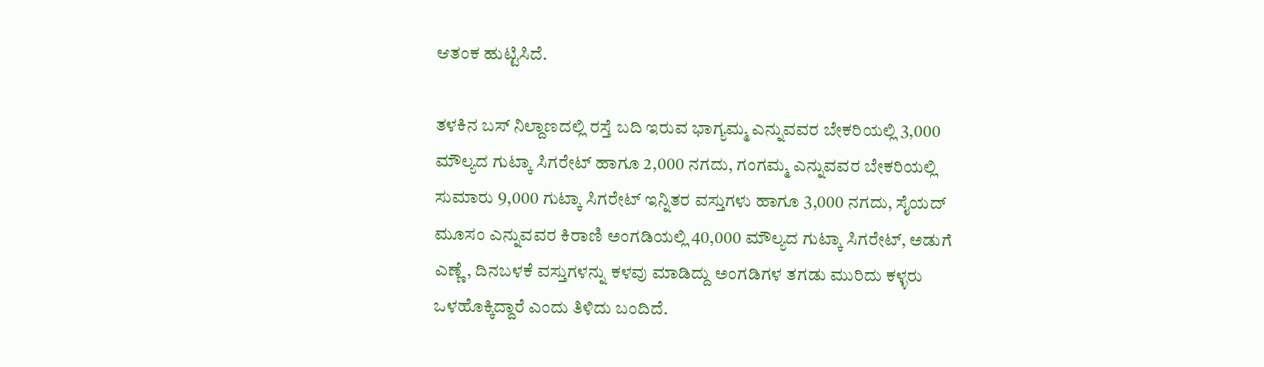ಆತಂಕ ಹುಟ್ಟಿಸಿದೆ.

ತಳಕಿನ ಬಸ್ ನಿಲ್ದಾಣದಲ್ಲಿ ರಸ್ತೆ ಬದಿ ಇರುವ ಭಾಗ್ಯಮ್ಮ ಎನ್ನುವವರ ಬೇಕರಿಯಲ್ಲಿ 3,000 ಮೌಲ್ಯದ ಗುಟ್ಕಾ ಸಿಗರೇಟ್ ಹಾಗೂ 2,000 ನಗದು, ಗಂಗಮ್ಮ ಎನ್ನುವವರ ಬೇಕರಿಯಲ್ಲಿ ಸುಮಾರು 9,000 ಗುಟ್ಕಾ ಸಿಗರೇಟ್ ಇನ್ನಿತರ ವಸ್ತುಗಳು ಹಾಗೂ 3,000 ನಗದು, ಸೈಯದ್ ಮೂಸಂ ಎನ್ನುವವರ ಕಿರಾಣಿ ಅಂಗಡಿಯಲ್ಲಿ 40,000 ಮೌಲ್ಯದ ಗುಟ್ಕಾ ಸಿಗರೇಟ್, ಅಡುಗೆ ಎಣ್ಣೆ, ದಿನಬಳಕೆ ವಸ್ತುಗಳನ್ನು ಕಳವು ಮಾಡಿದ್ದು ಅಂಗಡಿಗಳ ತಗಡು ಮುರಿದು ಕಳ್ಳರು ಒಳಹೊಕ್ಕಿದ್ದಾರೆ ಎಂದು ತಿಳಿದು ಬಂದಿದೆ.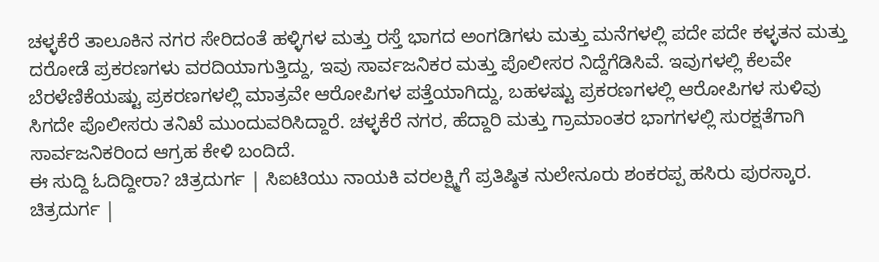ಚಳ್ಳಕೆರೆ ತಾಲೂಕಿನ ನಗರ ಸೇರಿದಂತೆ ಹಳ್ಳಿಗಳ ಮತ್ತು ರಸ್ತೆ ಭಾಗದ ಅಂಗಡಿಗಳು ಮತ್ತು ಮನೆಗಳಲ್ಲಿ ಪದೇ ಪದೇ ಕಳ್ಳತನ ಮತ್ತು ದರೋಡೆ ಪ್ರಕರಣಗಳು ವರದಿಯಾಗುತ್ತಿದ್ದು, ಇವು ಸಾರ್ವಜನಿಕರ ಮತ್ತು ಪೊಲೀಸರ ನಿದ್ದೆಗೆಡಿಸಿವೆ. ಇವುಗಳಲ್ಲಿ ಕೆಲವೇ ಬೆರಳೆಣಿಕೆಯಷ್ಟು ಪ್ರಕರಣಗಳಲ್ಲಿ ಮಾತ್ರವೇ ಆರೋಪಿಗಳ ಪತ್ತೆಯಾಗಿದ್ದು, ಬಹಳಷ್ಟು ಪ್ರಕರಣಗಳಲ್ಲಿ ಆರೋಪಿಗಳ ಸುಳಿವು ಸಿಗದೇ ಪೊಲೀಸರು ತನಿಖೆ ಮುಂದುವರಿಸಿದ್ದಾರೆ. ಚಳ್ಳಕೆರೆ ನಗರ, ಹೆದ್ದಾರಿ ಮತ್ತು ಗ್ರಾಮಾಂತರ ಭಾಗಗಳಲ್ಲಿ ಸುರಕ್ಷತೆಗಾಗಿ ಸಾರ್ವಜನಿಕರಿಂದ ಆಗ್ರಹ ಕೇಳಿ ಬಂದಿದೆ.
ಈ ಸುದ್ದಿ ಓದಿದ್ದೀರಾ? ಚಿತ್ರದುರ್ಗ | ಸಿಐಟಿಯು ನಾಯಕಿ ವರಲಕ್ಷ್ಮಿಗೆ ಪ್ರತಿಷ್ಠಿತ ನುಲೇನೂರು ಶಂಕರಪ್ಪ ಹಸಿರು ಪುರಸ್ಕಾರ. ಚಿತ್ರದುರ್ಗ |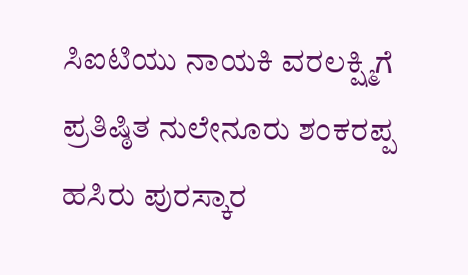ಸಿಐಟಿಯು ನಾಯಕಿ ವರಲಕ್ಷ್ಮಿಗೆ ಪ್ರತಿಷ್ಠಿತ ನುಲೇನೂರು ಶಂಕರಪ್ಪ ಹಸಿರು ಪುರಸ್ಕಾರ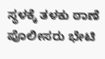ಸ್ಥಳಕ್ಕೆ ತಳಕು ಠಾಣೆ ಪೊಲೀಸರು ಭೇಟಿ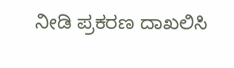ನೀಡಿ ಪ್ರಕರಣ ದಾಖಲಿಸಿ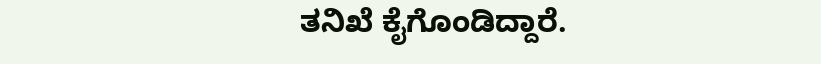ತನಿಖೆ ಕೈಗೊಂಡಿದ್ದಾರೆ.